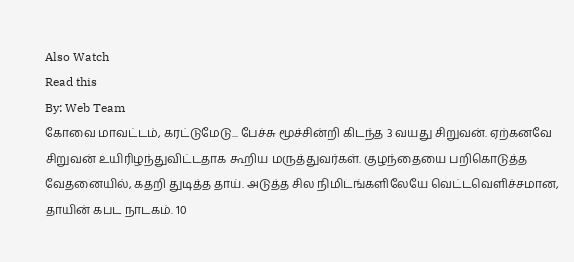Also Watch
Read this
By: Web Team
கோவை மாவட்டம், கரட்டுமேடு... பேச்சு மூச்சின்றி கிடந்த 3 வயது சிறுவன். ஏற்கனவே சிறுவன் உயிரிழந்துவிட்டதாக கூறிய மருத்துவர்கள். குழந்தையை பறிகொடுத்த வேதனையில், கதறி துடித்த தாய். அடுத்த சில நிமிடங்களிலேயே வெட்டவெளிச்சமான, தாயின் கபட நாடகம். 10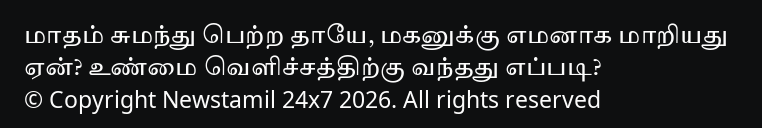மாதம் சுமந்து பெற்ற தாயே, மகனுக்கு எமனாக மாறியது ஏன்? உண்மை வெளிச்சத்திற்கு வந்தது எப்படி?
© Copyright Newstamil 24x7 2026. All rights reserved